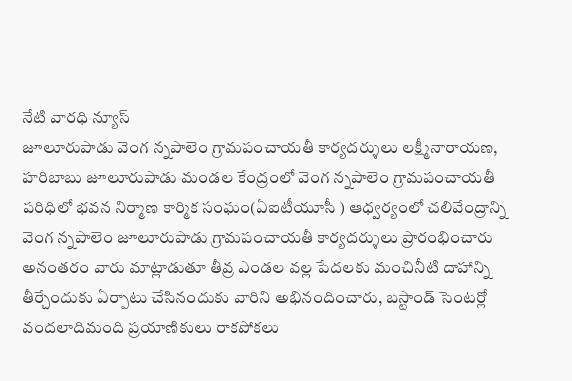నేటి వారధి న్యూస్
జూలూరుపాడు వెంగ న్నపాలెం గ్రామపంచాయతీ కార్యదర్శులు లక్ష్మీనారాయణ, హరిబాబు జూలూరుపాడు మండల కేంద్రంలో వెంగ న్నపాలెం గ్రామపంచాయతీ పరిధిలో భవన నిర్మాణ కార్మిక సంఘం(ఏఐటీయూసీ ) ఆధ్వర్యంలో చలివేంద్రాన్ని వెంగ న్నపాలెం జూలూరుపాడు గ్రామపంచాయతీ కార్యదర్శులు ప్రారంభించారు అనంతరం వారు మాట్లాడుతూ తీవ్ర ఎండల వల్ల పేదలకు మంచినీటి దాహాన్ని తీర్చేందుకు ఏర్పాటు చేసినందుకు వారిని అభినందించారు, బస్టాండ్ సెంటర్లో వందలాదిమంది ప్రయాణికులు రాకపోకలు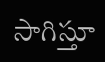సాగిస్తూ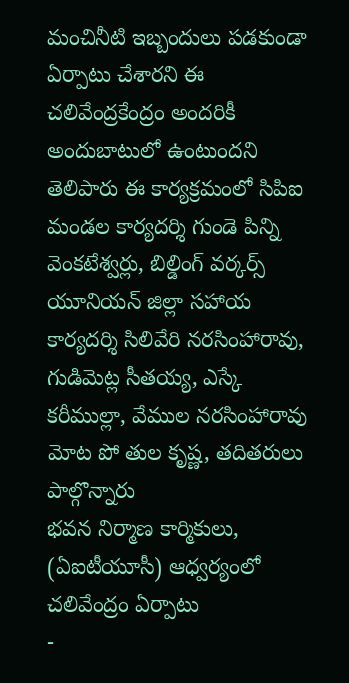మంచినీటి ఇబ్బందులు పడకుండా ఏర్పాటు చేశారని ఈ చలివేంద్రకేంద్రం అందరికీ అందుబాటులో ఉంటుందని తెలిపారు ఈ కార్యక్రమంలో సిపిఐ మండల కార్యదర్శి గుండె పిన్ని వెంకటేశ్వర్లు, బిల్డింగ్ వర్కర్స్ యూనియన్ జిల్లా సహాయ కార్యదర్శి సిలివేరి నరసింహారావు, గుడిమెట్ల సీతయ్య, ఎస్కే కరీముల్లా, వేముల నరసింహారావు మోట పో తుల కృష్ణ, తదితరులు పాల్గొన్నారు
భవన నిర్మాణ కార్మికులు, (ఏఐటీయూసీ) ఆధ్వర్యంలో చలివేంద్రం ఏర్పాటు
-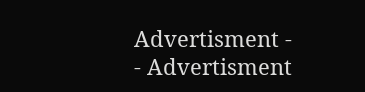Advertisment -
- Advertisment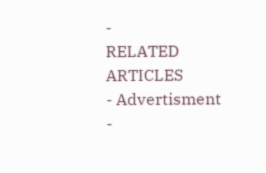-
RELATED ARTICLES
- Advertisment -